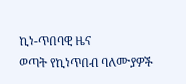ኪነ-ጥበባዊ ዜና
ወጣት የኪነጥበብ ባለሙያዎች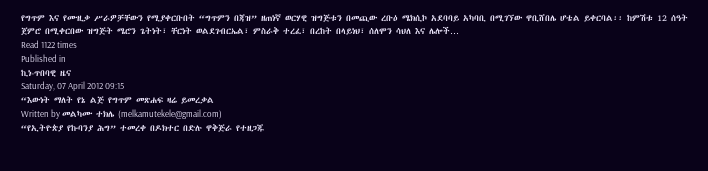የግጥም እና የሙዚቃ ሥራዎቻቸውን የሚያቀርቡበት “ግጥምን በጃዝ” ዘጠነኛ ወርሃዊ ዝግጅቱን በመጪው ረቡዕ ሜክሲኮ አደባባይ አካባቢ በሚገኘው ዋቢሸበሌ ሆቴል ይቀርባል፡፡ ከምሽቱ 12 ሰዓት ጀምሮ በሚቀርበው ዝግጅት ሜሮን ጌትነት፣ ቸርነት ወልደገብርኤል፣ ምስራቅ ተረፈ፣ በረከት በላይነህ፣ ሰለሞን ሳህለ እና ሌሎች…
Read 1122 times
Published in
ኪነ-ጥበባዊ ዜና
Saturday, 07 April 2012 09:15
“እውነት ማለት የኔ ልጅ የግጥም መጽሐፍ ዛሬ ይመረቃል
Written by መልካሙ ተክሌ (melkamutekele@gmail.com)
“የኢትዮጵያ የኩባንያ ሕግ” ተመረቀ በዶክተር በድሉ ዋቅጅራ የተዘጋጁ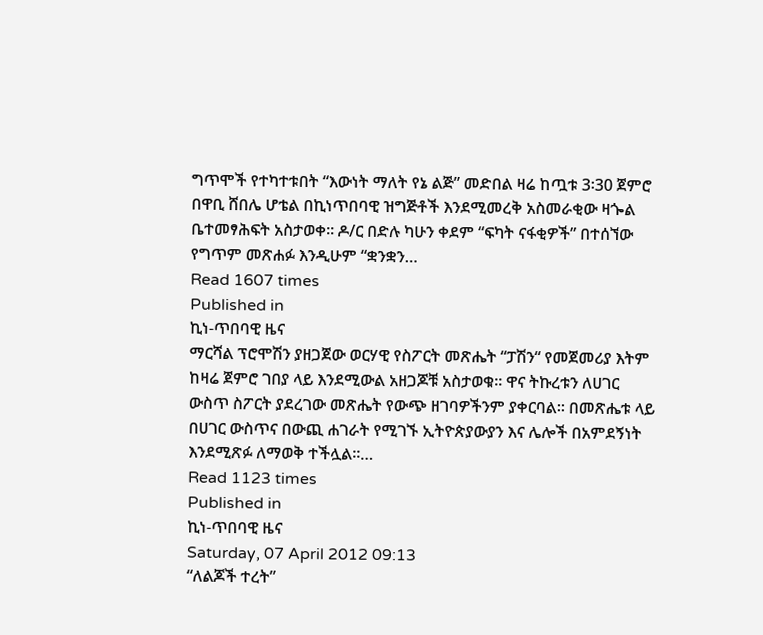ግጥሞች የተካተቱበት “እውነት ማለት የኔ ልጅ” መድበል ዛሬ ከጧቱ 3፡30 ጀምሮ በዋቢ ሸበሌ ሆቴል በኪነጥበባዊ ዝግጅቶች እንደሚመረቅ አስመራቂው ዛጐል ቤተመፃሕፍት አስታወቀ፡፡ ዶ/ር በድሉ ካሁን ቀደም “ፍካት ናፋቂዎች” በተሰኘው የግጥም መጽሐፉ እንዲሁም “ቋንቋን…
Read 1607 times
Published in
ኪነ-ጥበባዊ ዜና
ማርሻል ፕሮሞሽን ያዘጋጀው ወርሃዊ የስፖርት መጽሔት “ፓሽን“ የመጀመሪያ እትም ከዛሬ ጀምሮ ገበያ ላይ እንደሚውል አዘጋጆቹ አስታወቁ፡፡ ዋና ትኩረቱን ለሀገር ውስጥ ስፖርት ያደረገው መጽሔት የውጭ ዘገባዎችንም ያቀርባል፡፡ በመጽሔቱ ላይ በሀገር ውስጥና በውጪ ሐገራት የሚገኙ ኢትዮጵያውያን እና ሌሎች በአምደኝነት እንደሚጽፉ ለማወቅ ተችሏል፡፡…
Read 1123 times
Published in
ኪነ-ጥበባዊ ዜና
Saturday, 07 April 2012 09:13
“ለልጆች ተረት”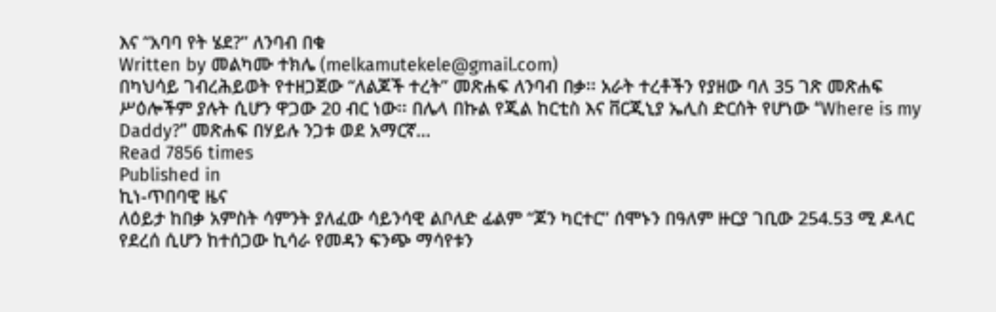እና “አባባ የት ሄደ?” ለንባብ በቁ
Written by መልካሙ ተክሌ (melkamutekele@gmail.com)
በካህሳይ ገብረሕይወት የተዘጋጀው “ለልጆች ተረት” መጽሐፍ ለንባብ በቃ፡፡ አራት ተረቶችን የያዘው ባለ 35 ገጽ መጽሐፍ ሥዕሎችም ያሉት ሲሆን ዋጋው 20 ብር ነው፡፡ በሌላ በኩል የጂል ከርቲስ እና ቨርጂኒያ ኤሊስ ድርሰት የሆነው “Where is my Daddy?” መጽሐፍ በሃይሉ ንጋቱ ወደ አማርኛ…
Read 7856 times
Published in
ኪነ-ጥበባዊ ዜና
ለዕይታ ከበቃ አምስት ሳምንት ያለፈው ሳይንሳዊ ልቦለድ ፊልም “ጆን ካርተር” ሰሞኑን በዓለም ዙርያ ገቢው 254.53 ሚ ዶላር የደረሰ ሲሆን ከተሰጋው ኪሳራ የመዳን ፍንጭ ማሳየቱን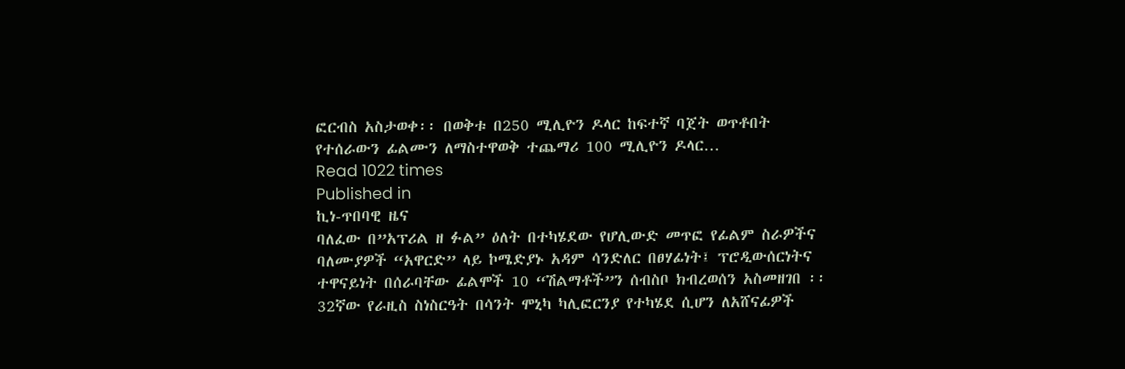ፎርብስ አስታወቀ፡፡ በወቅቱ በ250 ሚሊዮን ዶላር ከፍተኛ ባጀት ወጥቶበት የተሰራውን ፊልሙን ለማስተዋወቅ ተጨማሪ 100 ሚሊዮን ዶላር…
Read 1022 times
Published in
ኪነ-ጥበባዊ ዜና
ባለፈው በ”አፕሪል ዘ ፉል” ዕለት በተካሄደው የሆሊውድ መጥፎ የፊልም ስራዎችና ባለሙያዎች “አዋርድ” ላይ ኮሜድያኑ አዳም ሳንድለር በፀሃፊነት፤ ፕሮዲውሰርነትና ተዋናይነት በሰራባቸው ፊልሞች 10 “ሽልማቶች”ን ሰብስቦ ክብረወሰን አስመዘገበ ፡፡ 32ኛው የራዚስ ስነስርዓት በሳንት ሞኒካ ካሊፎርንያ የተካሄደ ሲሆን ለአሸናፊዎች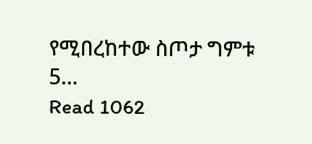የሚበረከተው ስጦታ ግምቱ 5…
Read 1062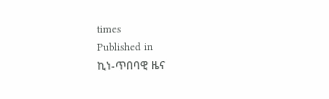times
Published in
ኪነ-ጥበባዊ ዜና